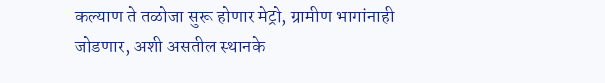कल्याण ते तळोजा सुरू होणार मेट्रो, ग्रामीण भागांनाही जोडणार, अशी असतील स्थानके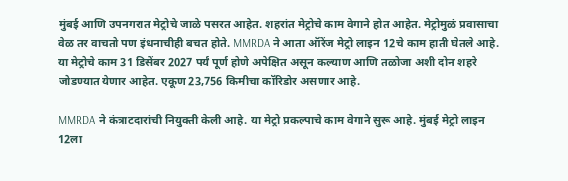मुंबई आणि उपनगरात मेट्रोचे जाळे पसरत आहेत. शहरांत मेट्रोचे काम वेगाने होत आहेत. मेट्रोमुळं प्रवासाचा वेळ तर वाचतो पण इंधनाचीही बचत होते. MMRDA ने आता ऑरेंज मेट्रो लाइन 12चे काम हाती घेतले आहे. या मेट्रोचे काम 31 डिसेंबर 2027 पर्यं पूर्ण होणे अपेक्षित असून कल्याण आणि तळोजा अशी दोन शहरे जोडण्यात येणार आहेत. एकूण 23,756 किमीचा कॉरिडोर असणार आहे.

MMRDA ने कंत्राटदारांची नियुक्ती केली आहे. या मेट्रो प्रकल्पाचे काम वेगाने सुरू आहे. मुंबई मेट्रो लाइन 12ला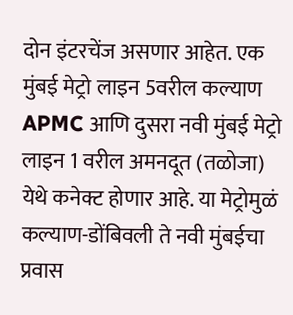दोन इंटरचेंज असणार आहेत. एक मुंबई मेट्रो लाइन 5वरील कल्याण APMC आणि दुसरा नवी मुंबई मेट्रो लाइन 1 वरील अमनदूत (तळोजा) येथे कनेक्ट होणार आहे. या मेट्रोमुळं कल्याण-डोंबिवली ते नवी मुंबईचा प्रवास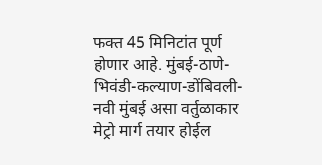फक्त 45 मिनिटांत पूर्ण होणार आहे. मुंबई-ठाणे-भिवंडी-कल्याण-डोंबिवली-नवी मुंबई असा वर्तुळाकार मेट्रो मार्ग तयार होईल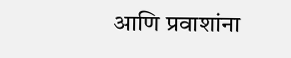आणि प्रवाशांना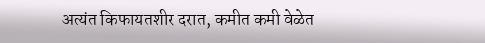अत्यंत किफायतशीर दरात, कमीत कमी वेळेत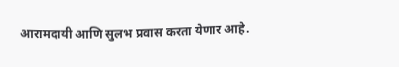आरामदायी आणि सुलभ प्रवास करता येणार आहे.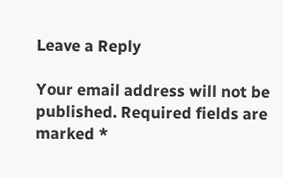Leave a Reply

Your email address will not be published. Required fields are marked *